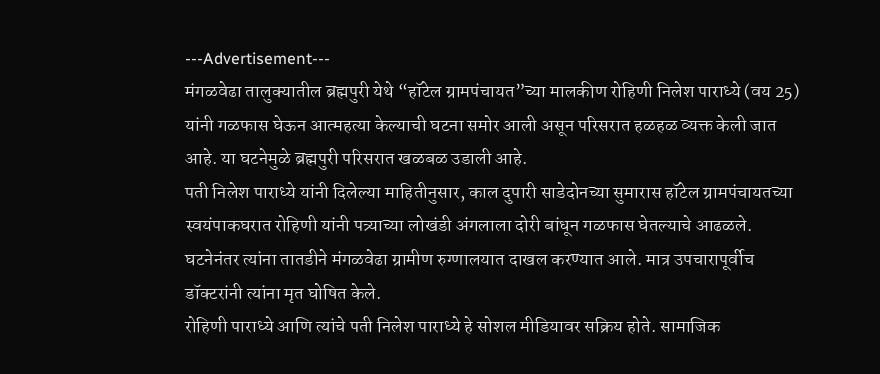---Advertisement---
मंगळवेढा तालुक्यातील ब्रह्मपुरी येथे “हॉटेल ग्रामपंचायत”च्या मालकीण रोहिणी निलेश पाराध्ये (वय 25) यांनी गळफास घेऊन आत्महत्या केल्याची घटना समोर आली असून परिसरात हळहळ व्यक्त केली जात आहे. या घटनेमुळे ब्रह्मपुरी परिसरात खळबळ उडाली आहे.
पती निलेश पाराध्ये यांनी दिलेल्या माहितीनुसार, काल दुपारी साडेदोनच्या सुमारास हॉटेल ग्रामपंचायतच्या स्वयंपाकघरात रोहिणी यांनी पत्र्याच्या लोखंडी अंगलाला दोरी बांधून गळफास घेतल्याचे आढळले. घटनेनंतर त्यांना तातडीने मंगळवेढा ग्रामीण रुग्णालयात दाखल करण्यात आले. मात्र उपचारापूर्वीच डॉक्टरांनी त्यांना मृत घोषित केले.
रोहिणी पाराध्ये आणि त्यांचे पती निलेश पाराध्ये हे सोशल मीडियावर सक्रिय होते. सामाजिक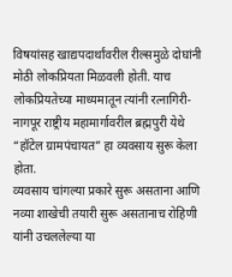विषयांसह खाद्यपदार्थांवरील रील्समुळे दोघांनी मोठी लोकप्रियता मिळवली होती. याच लोकप्रियतेच्या माध्यमातून त्यांनी रत्नागिरी-नागपूर राष्ट्रीय महामार्गावरील ब्रह्मपुरी येथे “हॉटेल ग्रामपंचायत” हा व्यवसाय सुरू केला होता.
व्यवसाय चांगल्या प्रकारे सुरू असताना आणि नव्या शाखेची तयारी सुरू असतानाच रोहिणी यांनी उचललेल्या या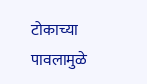टोकाच्या पावलामुळे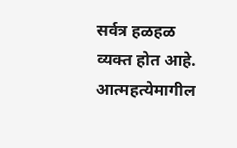सर्वत्र हळहळ व्यक्त होत आहे. आत्महत्येमागील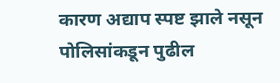कारण अद्याप स्पष्ट झाले नसून पोलिसांकडून पुढील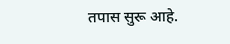तपास सुरू आहे.